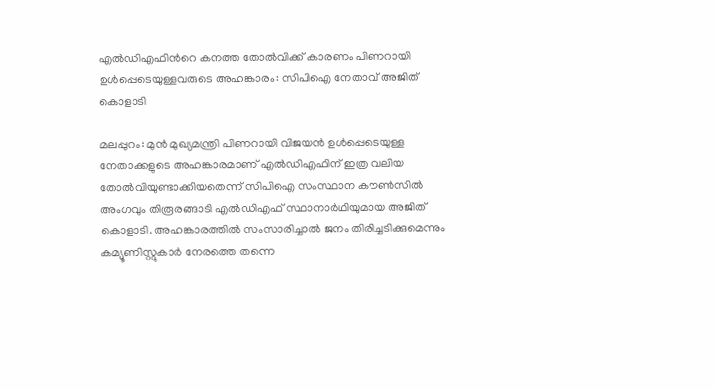എൽഡിഎഫിന്‍റെ കനത്ത തോൽവിക്ക് കാരണം പിണറായി ഉൾപ്പെടെയുള്ളവരുടെ അഹങ്കാരം: സിപിഐ നേതാവ് അജിത് കൊളാടി

മലപ്പുറം: മുൻ മുഖ്യമന്ത്രി പിണറായി വിജയൻ ഉൾപ്പെടെയുള്ള നേതാക്കളുടെ അഹങ്കാരമാണ് എൽഡിഎഫിന് ഇത്ര വലിയ തോൽവിയുണ്ടാക്കിയതെന്ന് സിപിഐ സംസ്ഥാന കൗൺസിൽ അംഗവും തിരൂരങ്ങാടി എൽഡിഎഫ് സ്ഥാനാർഥിയുമായ അജിത് കൊളാടി. അഹങ്കാരത്തിൽ സംസാരിച്ചാൽ ജനം തിരിച്ചടിക്കുമെന്നും കമ്യൂണിസ്റ്റുകാർ നേരത്തെ തന്നെ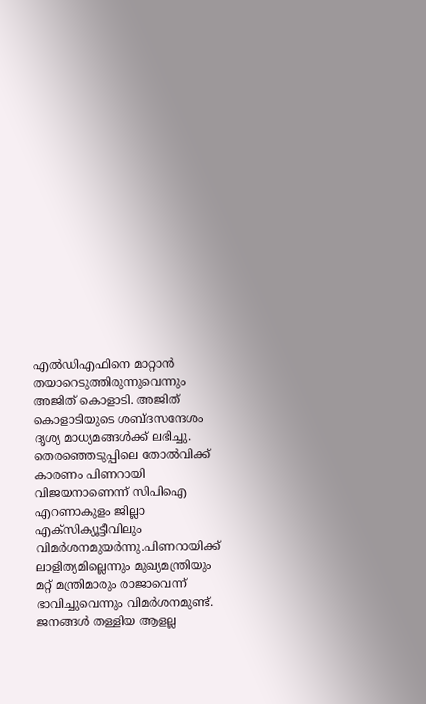എൽഡിഎഫിനെ മാറ്റാൻ തയാറെടുത്തിരുന്നുവെന്നും അജിത് കൊളാടി. അജിത് കൊളാടിയുടെ ശബ്ദസന്ദേശം ദൃശ്യ മാധ്യമങ്ങൾക്ക് ലഭിച്ചു. തെരഞ്ഞെടുപ്പിലെ തോൽവിക്ക് കാരണം പിണറായി വിജയനാണെന്ന് സിപിഐ എറണാകുളം ജില്ലാ എക്സിക്യൂട്ടീവിലും വിമർശനമുയർന്നു.പിണറായിക്ക് ലാളിത്യമില്ലെന്നും മുഖ്യമന്ത്രിയും മറ്റ് മന്ത്രിമാരും രാജാവെന്ന് ഭാവിച്ചുവെന്നും വിമർശനമുണ്ട്. ജനങ്ങൾ തള്ളിയ ആളല്ല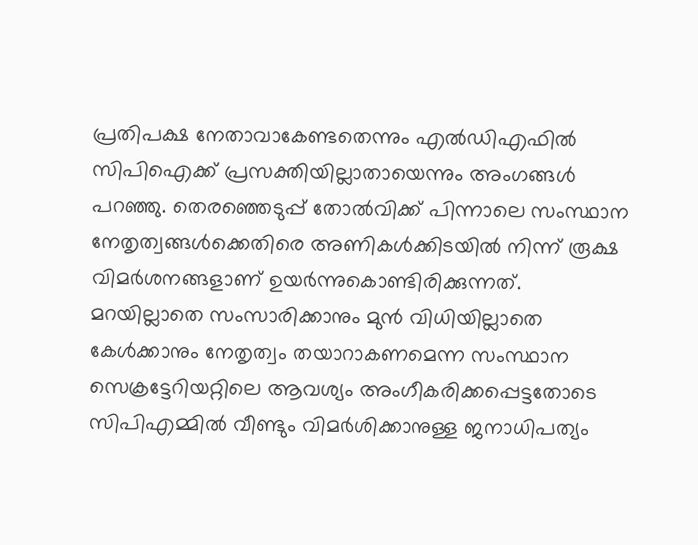പ്രതിപക്ഷ നേതാവാകേണ്ടതെന്നും എൽഡിഎഫിൽ സിപിഐക്ക് പ്രസക്തിയില്ലാതായെന്നും അംഗങ്ങൾ പറഞ്ഞു. തെരഞ്ഞെടുപ്പ് തോൽവിക്ക് പിന്നാലെ സംസ്ഥാന നേതൃത്വങ്ങൾക്കെതിരെ അണികൾക്കിടയിൽ നിന്ന് രൂക്ഷ വിമർശനങ്ങളാണ് ഉയർന്നുകൊണ്ടിരിക്കുന്നത്. മറയില്ലാതെ സംസാരിക്കാനും മുൻ വിധിയില്ലാതെ കേൾക്കാനും നേതൃത്വം തയാറാകണമെന്ന സംസ്ഥാന സെക്രട്ടേറിയറ്റിലെ ആവശ്യം അംഗീകരിക്കപ്പെട്ടതോടെ സിപിഎമ്മിൽ വീണ്ടും വിമർശിക്കാനുള്ള ജനാധിപത്യം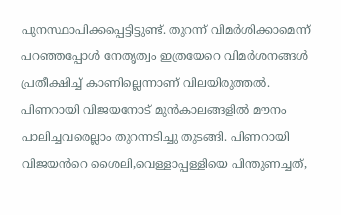പുനസ്ഥാപിക്കപ്പെട്ടിട്ടുണ്ട്. തുറന്ന് വിമർശിക്കാമെന്ന് പറഞ്ഞപ്പോൾ നേതൃത്വം ഇത്രയേറെ വിമർശനങ്ങൾ പ്രതീക്ഷിച്ച് കാണില്ലെന്നാണ് വിലയിരുത്തൽ. പിണറായി വിജയനോട് മുൻകാലങ്ങളിൽ മൗനം പാലിച്ചവരെല്ലാം തുറന്നടിച്ചു തുടങ്ങി. പിണറായി വിജയൻറെ ശൈലി,വെള്ളാപ്പള്ളിയെ പിന്തുണച്ചത്,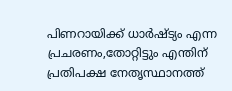പിണറായിക്ക് ധാർഷ്ട്യം എന്ന പ്രചരണം,തോറ്റിട്ടും എന്തിന് പ്രതിപക്ഷ നേതൃസ്ഥാനത്ത്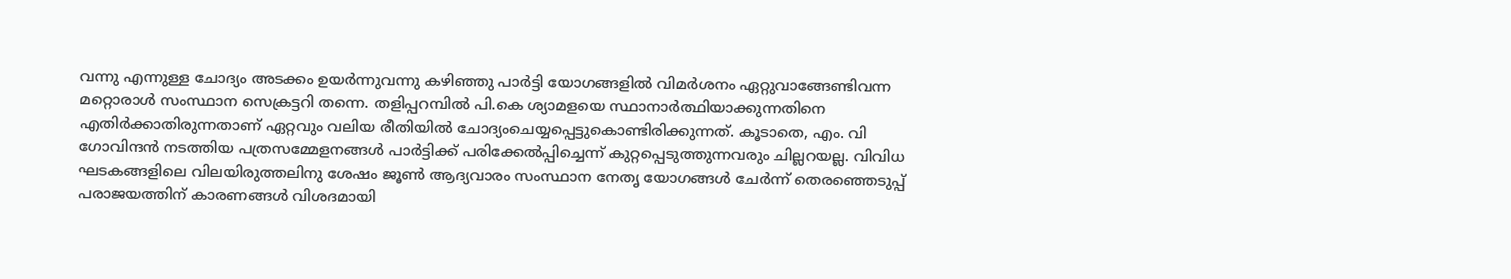വന്നു എന്നുള്ള ചോദ്യം അടക്കം ഉയർന്നുവന്നു കഴിഞ്ഞു പാർട്ടി യോഗങ്ങളിൽ വിമർശനം ഏറ്റുവാങ്ങേണ്ടിവന്ന മറ്റൊരാൾ സംസ്ഥാന സെക്രട്ടറി തന്നെ. തളിപ്പറമ്പിൽ പി.കെ ശ്യാമളയെ സ്ഥാനാർത്ഥിയാക്കുന്നതിനെ എതിർക്കാതിരുന്നതാണ് ഏറ്റവും വലിയ രീതിയിൽ ചോദ്യംചെയ്യപ്പെട്ടുകൊണ്ടിരിക്കുന്നത്. കൂടാതെ, എം. വി ഗോവിന്ദൻ നടത്തിയ പത്രസമ്മേളനങ്ങൾ പാർട്ടിക്ക് പരിക്കേൽപ്പിച്ചെന്ന് കുറ്റപ്പെടുത്തുന്നവരും ചില്ലറയല്ല. വിവിധ ഘടകങ്ങളിലെ വിലയിരുത്തലിനു ശേഷം ജൂൺ ആദ്യവാരം സംസ്ഥാന നേതൃ യോഗങ്ങൾ ചേർന്ന് തെരഞ്ഞെടുപ്പ് പരാജയത്തിന് കാരണങ്ങൾ വിശദമായി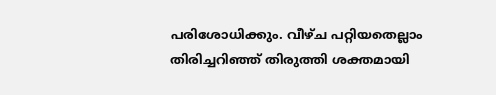പരിശോധിക്കും. വീഴ്ച പറ്റിയതെല്ലാം തിരിച്ചറിഞ്ഞ് തിരുത്തി ശക്തമായി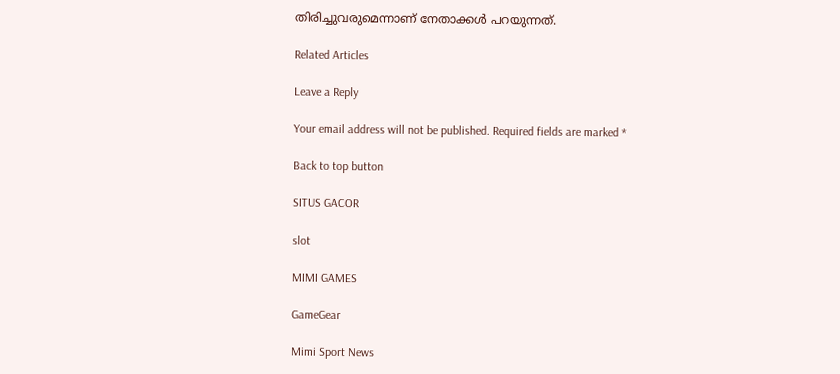തിരിച്ചുവരുമെന്നാണ് നേതാക്കൾ പറയുന്നത്.

Related Articles

Leave a Reply

Your email address will not be published. Required fields are marked *

Back to top button

SITUS GACOR

slot

MIMI GAMES

GameGear

Mimi Sport News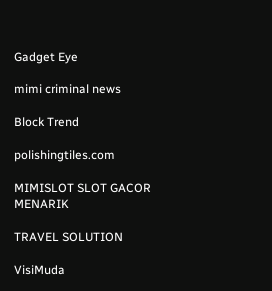Gadget Eye

mimi criminal news

Block Trend

polishingtiles.com

MIMISLOT SLOT GACOR MENARIK

TRAVEL SOLUTION

VisiMuda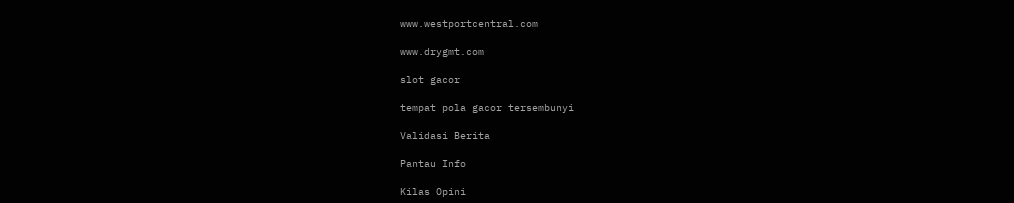www.westportcentral.com

www.drygmt.com

slot gacor

tempat pola gacor tersembunyi

Validasi Berita

Pantau Info

Kilas Opini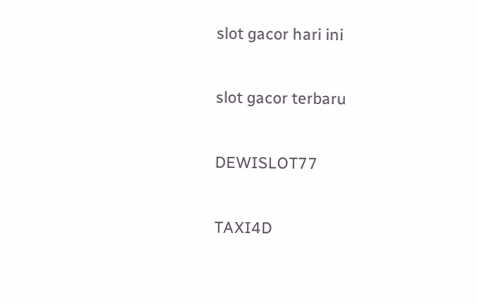slot gacor hari ini

slot gacor terbaru

DEWISLOT77

TAXI4D